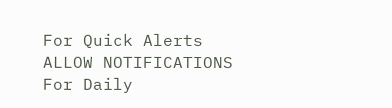For Quick Alerts
ALLOW NOTIFICATIONS
For Daily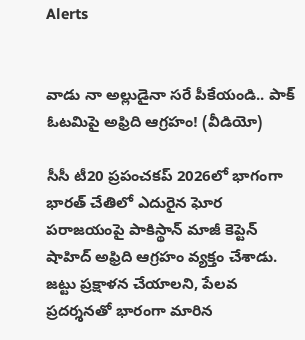Alerts


వాడు నా అల్లుడైనా సరే పీకేయండి.. పాక్ ఓటమిపై అఫ్రిది ఆగ్రహం! (వీడియో)

సీసీ టీ20 ప్రపంచకప్ 2026లో భాగంగా భారత్ చేతిలో ఎదురైన ఘోర పరాజయంపై పాకిస్థాన్ మాజీ కెప్టెన్ షాహిద్ అఫ్రిది ఆగ్రహం వ్యక్తం చేశాడు. జట్టు ప్రక్షాళన చేయాలని, పేలవ ప్రదర్శనతో భారంగా మారిన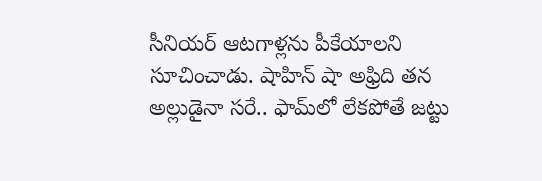సీనియర్ ఆటగాళ్లను పీకేయాలని సూచించాడు. షాహిన్ షా అఫ్రిది తన అల్లుడైనా సరే.. ఫామ్‌లో లేకపోతే జట్టు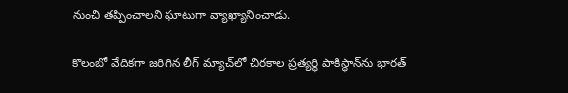నుంచి తప్పించాలని ఘాటుగా వ్యాఖ్యానించాడు.

కొలంబో వేదికగా జరిగిన లీగ్ మ్యాచ్‌లో చిరకాల ప్రత్యర్థి పాకిస్థాన్‌ను భారత్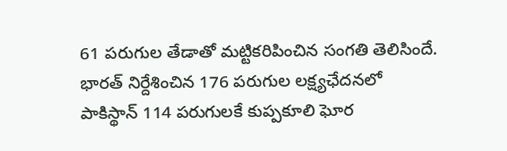61 పరుగుల తేడాతో మట్టికరిపించిన సంగతి తెలిసిందే. భారత్ నిర్దేశించిన 176 పరుగుల లక్ష్యఛేదనలో పాకిస్థాన్ 114 పరుగులకే కుప్పకూలి ఘోర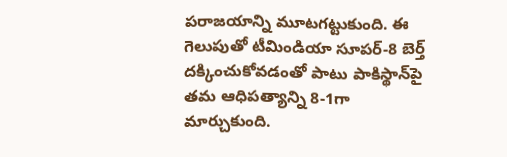పరాజయాన్ని మూటగట్టుకుంది. ఈ గెలుపుతో టీమిండియా సూపర్-8 బెర్త్ దక్కించుకోవడంతో పాటు పాకిస్థాన్‌పై తమ ఆధిపత్యాన్ని 8-1గా మార్చుకుంది.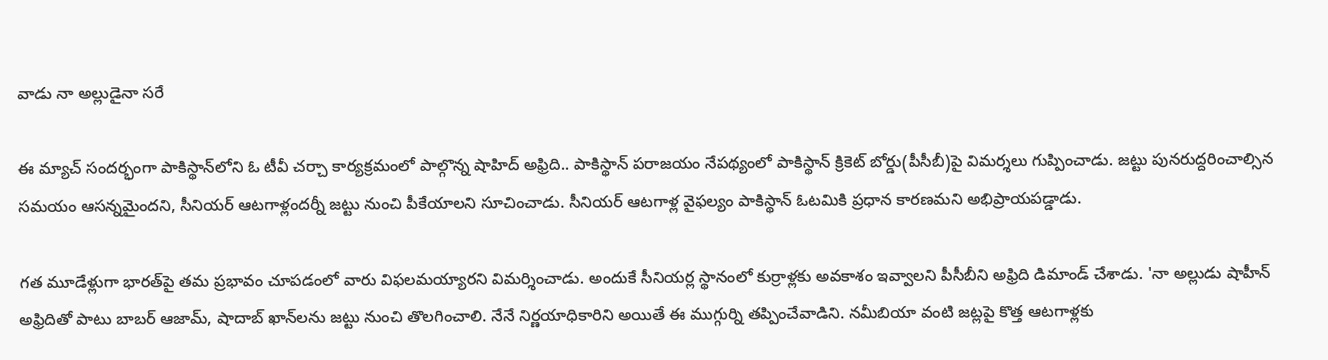వాడు నా అల్లుడైనా సరే

ఈ మ్యాచ్ సందర్భంగా పాకిస్థాన్‌లోని ఓ టీవీ చర్చా కార్యక్రమంలో పాల్గొన్న షాహిద్ అఫ్రిది.. పాకిస్థాన్ పరాజయం నేపథ్యంలో పాకిస్థాన్ క్రికెట్ బోర్డు(పీసీబీ)పై విమర్శలు గుప్పించాడు. జట్టు పునరుద్దరించాల్సిన సమయం ఆసన్నమైందని, సీనియర్ ఆటగాళ్లందర్నీ జట్టు నుంచి పీకేయాలని సూచించాడు. సీనియర్ ఆటగాళ్ల వైఫల్యం పాకిస్థాన్ ఓటమికి ప్రధాన కారణమని అభిప్రాయపడ్డాడు.

గత మూడేళ్లుగా భారత్‌పై తమ ప్రభావం చూపడంలో వారు విఫలమయ్యారని విమర్శించాడు. అందుకే సీనియర్ల స్థానంలో కుర్రాళ్లకు అవకాశం ఇవ్వాలని పీసీబీని అఫ్రిది డిమాండ్ చేశాడు. 'నా అల్లుడు షాహీన్ అఫ్రిదితో పాటు బాబర్ ఆజామ్, షాదాబ్ ఖాన్‌లను జట్టు నుంచి తొలగించాలి. నేనే నిర్ణయాధికారిని అయితే ఈ ముగ్గుర్ని తప్పించేవాడిని. నమీబియా వంటి జట్లపై కొత్త ఆటగాళ్లకు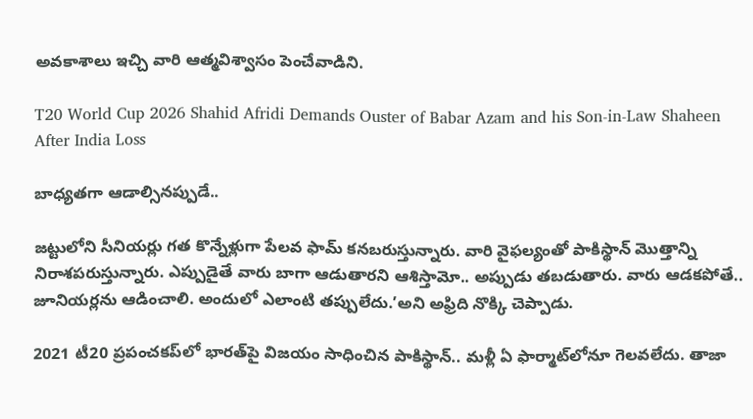అవకాశాలు ఇచ్చి వారి ఆత్మవిశ్వాసం పెంచేవాడిని.

T20 World Cup 2026 Shahid Afridi Demands Ouster of Babar Azam and his Son-in-Law Shaheen After India Loss

బాధ్యతగా ఆడాల్సినప్పుడే..

జట్టులోని సీనియర్లు గత కొన్నేళ్లుగా పేలవ ఫామ్ కనబరుస్తున్నారు. వారి వైఫల్యంతో పాకిస్థాన్ మొత్తాన్ని నిరాశపరుస్తున్నారు. ఎప్పుడైతే వారు బాగా ఆడుతారని ఆశిస్తామో.. అప్పుడు తబడుతారు. వారు ఆడకపోతే.. జూనియర్లను ఆడించాలి. అందులో ఎలాంటి తప్పులేదు.’అని అఫ్రిది నొక్కి చెప్పాడు.

2021 టీ20 ప్రపంచకప్‌లో భారత్‌పై విజయం సాధించిన పాకిస్థాన్.. మళ్లీ ఏ ఫార్మాట్‌లోనూ గెలవలేదు. తాజా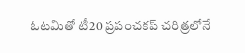ఓటమితో టీ20 ప్రపంచకప్ చరిత్రలోనే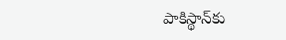పాకిస్థాన్‌కు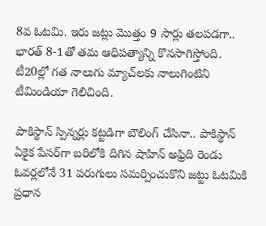8వ ఓటమి. ఇరు జట్లు మొత్తం 9 సార్లు తలపడగా.. భారత్ 8-1తో తమ ఆధిపత్యాన్ని కొనసాగిస్తోంది. టీ20ల్లో గత నాలుగు మ్యాచ్‌లకు నాలుగింటిని టీమిండియా గెలిచింది.

పాకిస్థాన్ స్పిన్నర్లు కట్టడిగా బౌలింగ్ చేసినా.. పాకిస్థాన్ ఏకైక పేసర్‌గా బరిలోకి దిగిన షాహిన్ అఫ్రిది రెండు ఓవర్లలోనే 31 పరుగులు సమర్పించుకొని జట్టు ఓటమికి ప్రధాన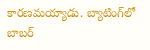కారణమయ్యాడు. బ్యాటింగ్‌లో బాబర్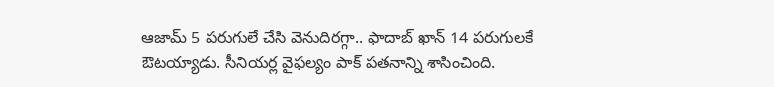ఆజామ్ 5 పరుగులే చేసి వెనుదిరగ్గా.. ఫాదాబ్ ఖాన్ 14 పరుగులకే ఔటయ్యాడు. సీనియర్ల వైఫల్యం పాక్ పతనాన్ని శాసించింది.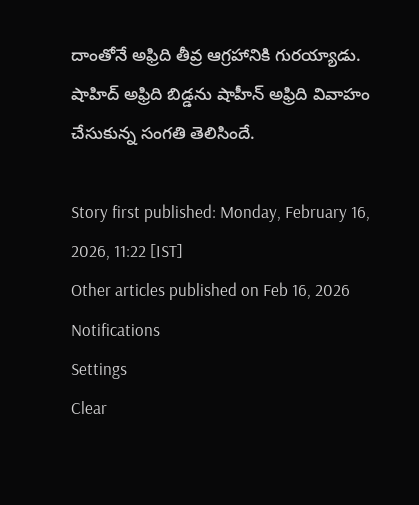దాంతోనే అఫ్రిది తీవ్ర ఆగ్రహానికి గురయ్యాడు. షాహిద్ అఫ్రిది బిడ్డను షాహీన్ అఫ్రిది వివాహం చేసుకున్న సంగతి తెలిసిందే.

Story first published: Monday, February 16, 2026, 11:22 [IST]
Other articles published on Feb 16, 2026
Notifications
Settings
Clear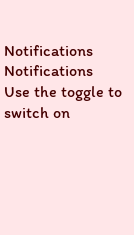Notifications
Notifications
Use the toggle to switch on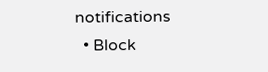notifications
  • Block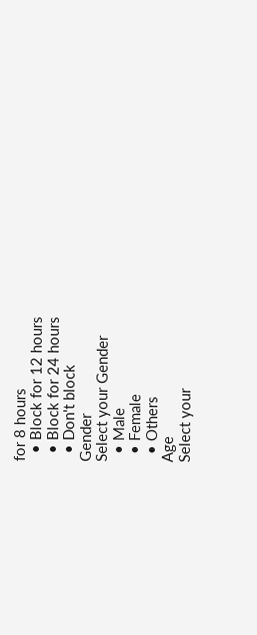for 8 hours
  • Block for 12 hours
  • Block for 24 hours
  • Don't block
Gender
Select your Gender
  • Male
  • Female
  • Others
Age
Select your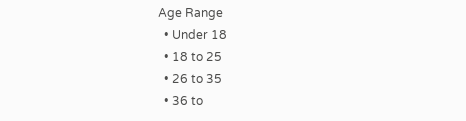Age Range
  • Under 18
  • 18 to 25
  • 26 to 35
  • 36 to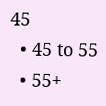45
  • 45 to 55
  • 55+